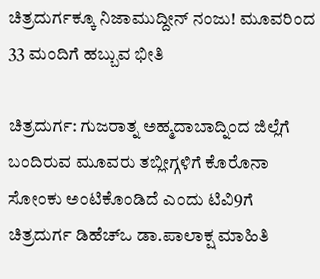ಚಿತ್ರದುರ್ಗಕ್ಕೂ ನಿಜಾಮುದ್ದೀನ್ ನಂಜು! ಮೂವರಿಂದ 33 ಮಂದಿಗೆ ಹಬ್ಬುವ ಭೀತಿ

ಚಿತ್ರದುರ್ಗ: ಗುಜರಾತ್ನ ಅಹ್ಮದಾಬಾದ್ನಿಂದ ಜಿಲ್ಲೆಗೆ ಬಂದಿರುವ ಮೂವರು ತಬ್ಲೀಗ್ಗಳಿಗೆ ಕೊರೊನಾ ಸೋಂಕು ಅಂಟಿಕೊಂಡಿದೆ ಎಂದು ಟಿವಿ9ಗೆ ಚಿತ್ರದುರ್ಗ ಡಿಹೆಚ್ಒ ಡಾ.ಪಾಲಾಕ್ಷ ಮಾಹಿತಿ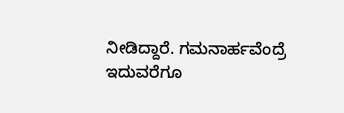ನೀಡಿದ್ದಾರೆ. ಗಮನಾರ್ಹವೆಂದ್ರೆ ಇದುವರೆಗೂ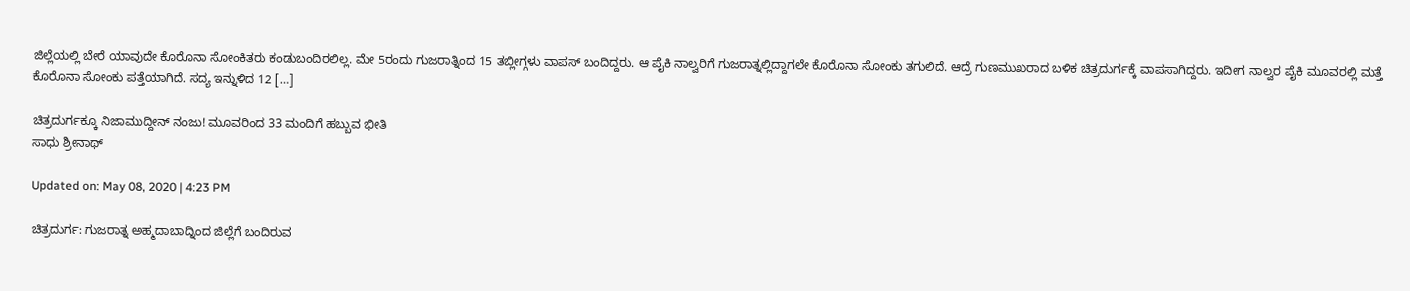ಜಿಲ್ಲೆಯಲ್ಲಿ ಬೇರೆ ಯಾವುದೇ ಕೊರೊನಾ ಸೋಂಕಿತರು ಕಂಡುಬಂದಿರಲಿಲ್ಲ. ಮೇ 5ರಂದು ಗುಜರಾತ್ನಿಂದ 15 ತಬ್ಲೀಗ್ಗಳು ವಾಪಸ್ ಬಂದಿದ್ದರು. ಆ ಪೈಕಿ ನಾಲ್ವರಿಗೆ ಗುಜರಾತ್ನಲ್ಲಿದ್ದಾಗಲೇ ಕೊರೊನಾ ಸೋಂಕು ತಗುಲಿದೆ. ಆದ್ರೆ ಗುಣಮುಖರಾದ ಬಳಿಕ ಚಿತ್ರದುರ್ಗಕ್ಕೆ ವಾಪಸಾಗಿದ್ದರು. ಇದೀಗ ನಾಲ್ವರ ಪೈಕಿ ಮೂವರಲ್ಲಿ ಮತ್ತೆ ಕೊರೊನಾ ಸೋಂಕು ಪತ್ತೆಯಾಗಿದೆ. ಸದ್ಯ ಇನ್ನುಳಿದ 12 […]

ಚಿತ್ರದುರ್ಗಕ್ಕೂ ನಿಜಾಮುದ್ದೀನ್ ನಂಜು! ಮೂವರಿಂದ 33 ಮಂದಿಗೆ ಹಬ್ಬುವ ಭೀತಿ
ಸಾಧು ಶ್ರೀನಾಥ್

Updated on: May 08, 2020 | 4:23 PM

ಚಿತ್ರದುರ್ಗ: ಗುಜರಾತ್ನ ಅಹ್ಮದಾಬಾದ್ನಿಂದ ಜಿಲ್ಲೆಗೆ ಬಂದಿರುವ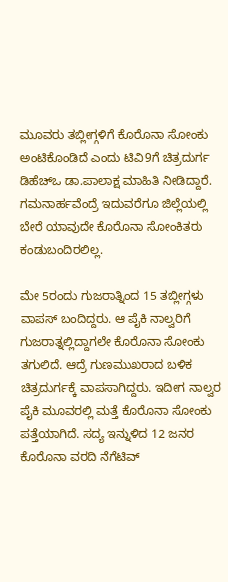ಮೂವರು ತಬ್ಲೀಗ್ಗಳಿಗೆ ಕೊರೊನಾ ಸೋಂಕು ಅಂಟಿಕೊಂಡಿದೆ ಎಂದು ಟಿವಿ9ಗೆ ಚಿತ್ರದುರ್ಗ ಡಿಹೆಚ್ಒ ಡಾ.ಪಾಲಾಕ್ಷ ಮಾಹಿತಿ ನೀಡಿದ್ದಾರೆ. ಗಮನಾರ್ಹವೆಂದ್ರೆ ಇದುವರೆಗೂ ಜಿಲ್ಲೆಯಲ್ಲಿ ಬೇರೆ ಯಾವುದೇ ಕೊರೊನಾ ಸೋಂಕಿತರು ಕಂಡುಬಂದಿರಲಿಲ್ಲ.

ಮೇ 5ರಂದು ಗುಜರಾತ್ನಿಂದ 15 ತಬ್ಲೀಗ್ಗಳು ವಾಪಸ್ ಬಂದಿದ್ದರು. ಆ ಪೈಕಿ ನಾಲ್ವರಿಗೆ ಗುಜರಾತ್ನಲ್ಲಿದ್ದಾಗಲೇ ಕೊರೊನಾ ಸೋಂಕು ತಗುಲಿದೆ. ಆದ್ರೆ ಗುಣಮುಖರಾದ ಬಳಿಕ ಚಿತ್ರದುರ್ಗಕ್ಕೆ ವಾಪಸಾಗಿದ್ದರು. ಇದೀಗ ನಾಲ್ವರ ಪೈಕಿ ಮೂವರಲ್ಲಿ ಮತ್ತೆ ಕೊರೊನಾ ಸೋಂಕು ಪತ್ತೆಯಾಗಿದೆ. ಸದ್ಯ ಇನ್ನುಳಿದ 12 ಜನರ ಕೊರೊನಾ ವರದಿ ನೆಗೆಟಿವ್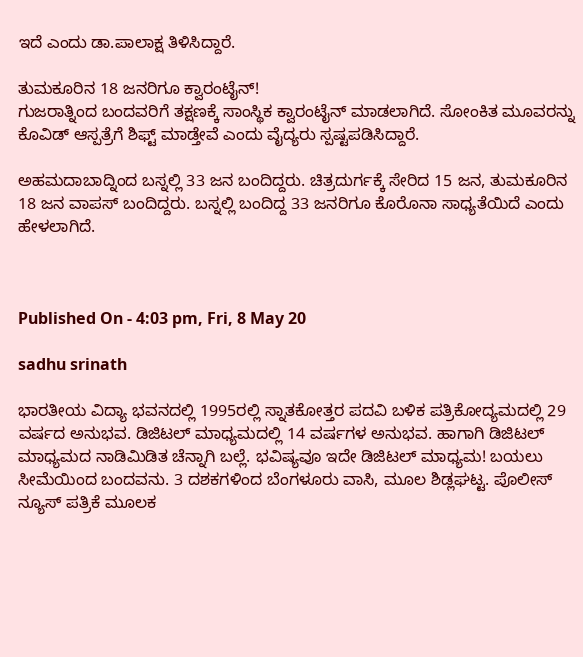ಇದೆ ಎಂದು ಡಾ.ಪಾಲಾಕ್ಷ ತಿಳಿಸಿದ್ದಾರೆ.

ತುಮಕೂರಿನ 18 ಜನರಿಗೂ ಕ್ವಾರಂಟೈನ್!
ಗುಜರಾತ್ನಿಂದ ಬಂದವರಿಗೆ ತಕ್ಷಣಕ್ಕೆ ಸಾಂಸ್ಥಿಕ ಕ್ವಾರಂಟೈನ್ ಮಾಡಲಾಗಿದೆ. ಸೋಂಕಿತ ಮೂವರನ್ನು ಕೊವಿಡ್ ಆಸ್ಪತ್ರೆಗೆ ಶಿಫ್ಟ್ ಮಾಡ್ತೇವೆ ಎಂದು ವೈದ್ಯರು ಸ್ಪಷ್ಟಪಡಿಸಿದ್ದಾರೆ.

ಅಹಮದಾಬಾದ್ನಿಂದ ಬಸ್ನಲ್ಲಿ 33 ಜನ ಬಂದಿದ್ದರು. ಚಿತ್ರದುರ್ಗಕ್ಕೆ ಸೇರಿದ 15 ಜನ, ತುಮಕೂರಿನ 18 ಜನ ವಾಪಸ್ ಬಂದಿದ್ದರು. ಬಸ್ನಲ್ಲಿ ಬಂದಿದ್ದ 33 ಜನರಿಗೂ ಕೊರೊನಾ ಸಾಧ್ಯತೆಯಿದೆ ಎಂದು ಹೇಳಲಾಗಿದೆ.



Published On - 4:03 pm, Fri, 8 May 20

sadhu srinath

ಭಾರತೀಯ ವಿದ್ಯಾ ಭವನದಲ್ಲಿ 1995ರಲ್ಲಿ ಸ್ನಾತಕೋತ್ತರ ಪದವಿ ಬಳಿಕ ಪತ್ರಿಕೋದ್ಯಮದಲ್ಲಿ 29 ವರ್ಷದ ಅನುಭವ. ಡಿಜಿಟಲ್ ಮಾಧ್ಯಮದಲ್ಲಿ 14 ವರ್ಷಗಳ ಅನುಭವ. ಹಾಗಾಗಿ ಡಿಜಿಟಲ್ ಮಾಧ್ಯಮದ ನಾಡಿಮಿಡಿತ ಚೆನ್ನಾಗಿ ಬಲ್ಲೆ. ಭವಿಷ್ಯವೂ ಇದೇ ಡಿಜಿಟಲ್ ಮಾಧ್ಯಮ! ಬಯಲು ಸೀಮೆಯಿಂದ ಬಂದವನು. 3 ದಶಕಗಳಿಂದ ಬೆಂಗಳೂರು ವಾಸಿ, ಮೂಲ ಶಿಡ್ಲಘಟ್ಟ. ಪೊಲೀಸ್ ನ್ಯೂಸ್ ಪತ್ರಿಕೆ ಮೂಲಕ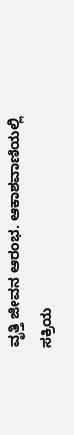ವೃತ್ತಿ ಜೀವನ ಆರಂಭ. ಆಕಾಶವಾಣಿಯಲ್ಲಿ ಸಕ್ರಿಯ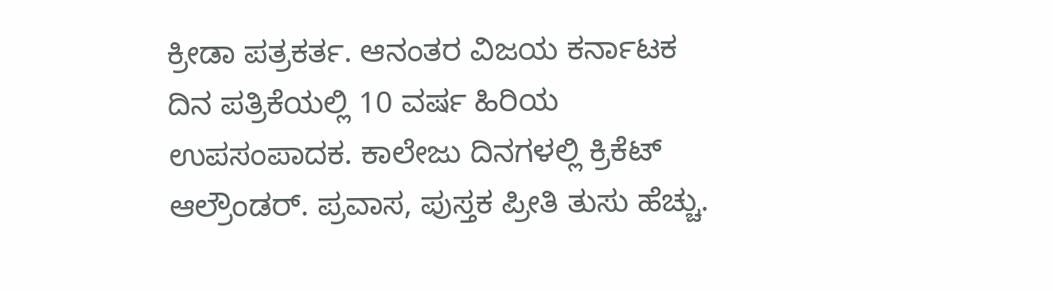ಕ್ರೀಡಾ ಪತ್ರಕರ್ತ. ಆನಂತರ ವಿಜಯ ಕರ್ನಾಟಕ ದಿನ ಪತ್ರಿಕೆಯಲ್ಲಿ 10 ವರ್ಷ ಹಿರಿಯ ಉಪಸಂಪಾದಕ. ಕಾಲೇಜು ದಿನಗಳಲ್ಲಿ ಕ್ರಿಕೆಟ್ ಆಲ್ರೌಂಡರ್. ಪ್ರವಾಸ, ಪುಸ್ತಕ ಪ್ರೀತಿ ತುಸು ಹೆಚ್ಚು.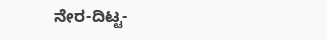ನೇರ-ದಿಟ್ಟ-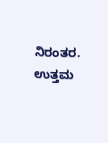ನಿರಂತರ. ಉತ್ತಮ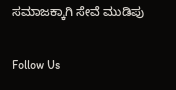ಸಮಾಜಕ್ಕಾಗಿ ಸೇವೆ ಮುಡಿಪು

Follow Us